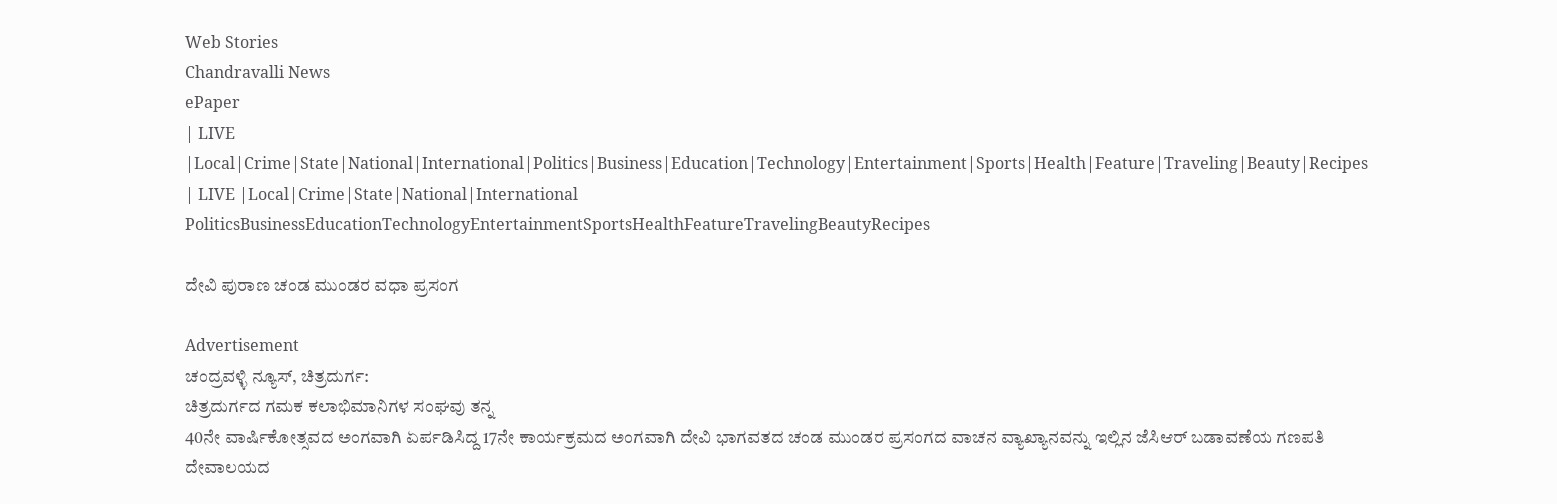Web Stories
Chandravalli News
ePaper
| LIVE |Local|Crime|State|National|International|Politics|Business|Education|Technology|Entertainment|Sports|Health|Feature|Traveling|Beauty|Recipes
| LIVE |Local|Crime|State|National|International
PoliticsBusinessEducationTechnologyEntertainmentSportsHealthFeatureTravelingBeautyRecipes

ದೇವಿ ಪುರಾಣ ಚಂಡ ಮುಂಡರ ವಧಾ ಪ್ರಸಂಗ

Advertisement
ಚಂದ್ರವಳ್ಳಿ ನ್ಯೂಸ್, ಚಿತ್ರದುರ್ಗ:
ಚಿತ್ರದುರ್ಗದ ಗಮಕ ಕಲಾಭಿಮಾನಿಗಳ ಸಂಘವು ತನ್ನ
40ನೇ ವಾರ್ಷಿಕೋತ್ಸವದ ಅಂಗವಾಗಿ ಏರ್ಪಡಿಸಿದ್ದ 17ನೇ ಕಾರ್ಯಕ್ರಮದ ಅಂಗವಾಗಿ ದೇವಿ ಭಾಗವತದ ಚಂಡ ಮುಂಡರ ಪ್ರಸಂಗದ ವಾಚನ ವ್ಯಾಖ್ಯಾನವನ್ನು ಇಲ್ಲಿನ ಜೆಸಿಆರ್ ಬಡಾವಣೆಯ ಗಣಪತಿ ದೇವಾಲಯದ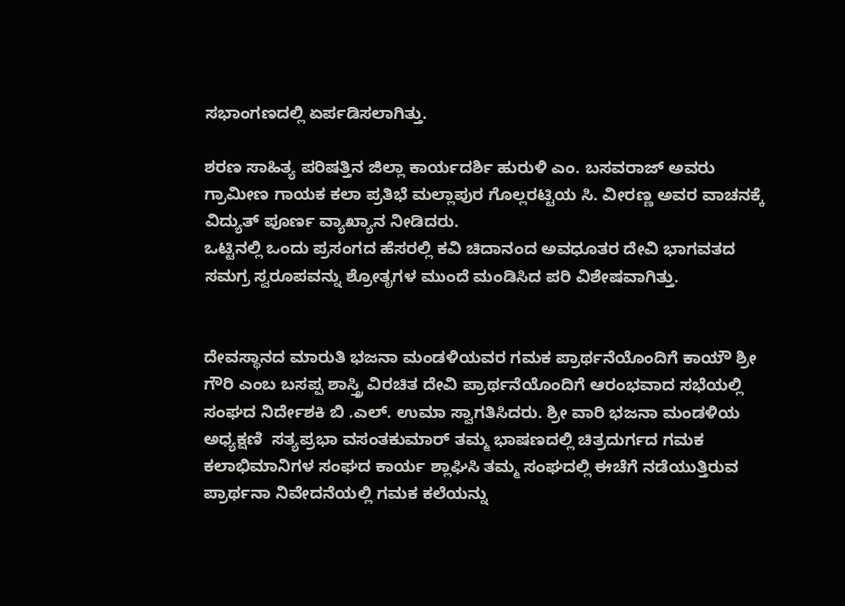ಸಭಾಂಗಣದಲ್ಲಿ ಏರ್ಪಡಿಸಲಾಗಿತ್ತು.

ಶರಣ ಸಾಹಿತ್ಯ ಪರಿಷತ್ತಿನ ಜಿಲ್ಲಾ ಕಾರ್ಯದರ್ಶಿ ಹುರುಳಿ ಎಂ. ಬಸವರಾಜ್ ಅವರು ಗ್ರಾಮೀಣ ಗಾಯಕ ಕಲಾ ಪ್ರತಿಭೆ ಮಲ್ಲಾಪುರ ಗೊಲ್ಲರಟ್ಟಿಯ ಸಿ. ವೀರಣ್ಣ ಅವರ ವಾಚನಕ್ಕೆ ವಿದ್ಯುತ್ ಪೂರ್ಣ ವ್ಯಾಖ್ಯಾನ ನೀಡಿದರು.
ಒಟ್ಟಿನಲ್ಲಿ ಒಂದು ಪ್ರಸಂಗದ ಹೆಸರಲ್ಲಿ ಕವಿ ಚಿದಾನಂದ ಅವಧೂತರ ದೇವಿ ಭಾಗವತದ ಸಮಗ್ರ ಸ್ವರೂಪವನ್ನು ಶ್ರೋತೃಗಳ ಮುಂದೆ ಮಂಡಿಸಿದ ಪರಿ ವಿಶೇಷವಾಗಿತ್ತು.


ದೇವಸ್ಥಾನದ ಮಾರುತಿ ಭಜನಾ ಮಂಡಳಿಯವರ ಗಮಕ ಪ್ರಾರ್ಥನೆಯೊಂದಿಗೆ ಕಾಯೌ ಶ್ರೀ ಗೌರಿ ಎಂಬ ಬಸಪ್ಪ ಶಾಸ್ತ್ರಿ ವಿರಚಿತ ದೇವಿ ಪ್ರಾರ್ಥನೆಯೊಂದಿಗೆ ಆರಂಭವಾದ ಸಭೆಯಲ್ಲಿ  ಸಂಘದ ನಿರ್ದೇಶಕಿ ಬಿ .ಎಲ್. ಉಮಾ ಸ್ವಾಗತಿಸಿದರು. ಶ್ರೀ ವಾರಿ ಭಜನಾ ಮಂಡಳಿಯ ಅಧ್ಯಕ್ಷಣಿ  ಸತ್ಯಪ್ರಭಾ ವಸಂತಕುಮಾರ್ ತಮ್ಮ ಭಾಷಣದಲ್ಲಿ ಚಿತ್ರದುರ್ಗದ ಗಮಕ ಕಲಾಭಿಮಾನಿಗಳ ಸಂಘದ ಕಾರ್ಯ ಶ್ಲಾಘಿಸಿ ತಮ್ಮ ಸಂಘದಲ್ಲಿ ಈಚೆಗೆ ನಡೆಯುತ್ತಿರುವ ಪ್ರಾರ್ಥನಾ ನಿವೇದನೆಯಲ್ಲಿ ಗಮಕ ಕಲೆಯನ್ನು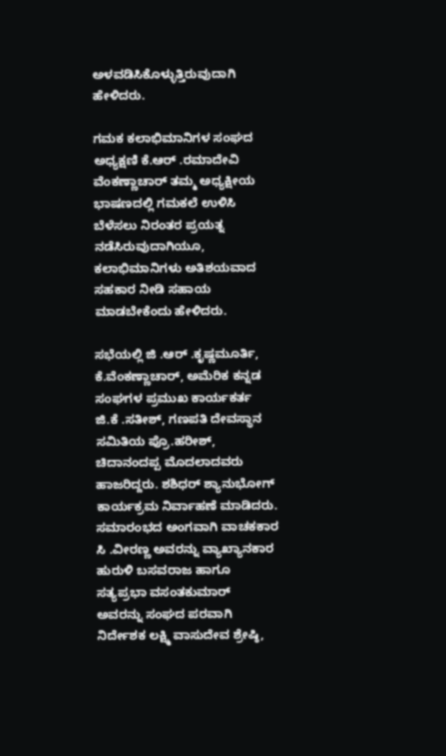ಅಳವಡಿಸಿಕೊಳ್ಳುತ್ತಿರುವುದಾಗಿ   ಹೇಳಿದರು.

ಗಮಕ ಕಲಾಭಿಮಾನಿಗಳ ಸಂಘದ ಅಧ್ಯಕ್ಷಣಿ ಕೆ.ಆರ್ .ರಮಾದೇವಿ ವೆಂಕಣ್ಣಾಚಾರ್ ತಮ್ಮ ಅಧ್ಯಕ್ಷೀಯ ಭಾಷಣದಲ್ಲಿ ಗಮಕಲೆ ಉಳಿಸಿ ಬೆಳೆಸಲು ನಿರಂತರ ಪ್ರಯತ್ನ ನಡೆಸಿರುವುದಾಗಿಯೂ, ಕಲಾಭಿಮಾನಿಗಳು ಅತಿಶಯವಾದ ಸಹಕಾರ ನೀಡಿ ಸಹಾಯ ಮಾಡಬೇಕೆಂದು ಹೇಳಿದರು.

ಸಭೆಯಲ್ಲಿ ಜಿ .ಆರ್ .ಕೃಷ್ಣಮೂರ್ತಿ, ಕೆ.ವೆಂಕಣ್ಣಾಚಾರ್, ಅಮೆರಿಕ ಕನ್ನಡ ಸಂಘಗಳ ಪ್ರಮುಖ ಕಾರ್ಯಕರ್ತ ಜಿ.ಕೆ .ಸತೀಶ್, ಗಣಪತಿ ದೇವಸ್ಥಾನ ಸಮಿತಿಯ ಪ್ರೊ.ಹರೀಶ್, ಚಿದಾನಂದಪ್ಪ ಮೊದಲಾದವರು ಹಾಜರಿದ್ದರು. ಶಶಿಧರ್ ಶ್ಯಾನುಭೋಗ್ ಕಾರ್ಯಕ್ರಮ ನಿರ್ವಾಹಣೆ ಮಾಡಿದರು. ಸಮಾರಂಭದ ಅಂಗವಾಗಿ ವಾಚಕಕಾರ ಸಿ .ವೀರಣ್ಣ ಅವರನ್ನು ವ್ಯಾಖ್ಯಾನಕಾರ ಹುರುಳಿ ಬಸವರಾಜ ಹಾಗೂ  ಸತ್ಯಪ್ರಭಾ ವಸಂತಕುಮಾರ್ ಅವರನ್ನು ಸಂಘದ ಪರವಾಗಿ ನಿರ್ದೇಶಕ ಲಕ್ಷ್ಮಿ ವಾಸುದೇವ ಶ್ರೇಷ್ಠಿ,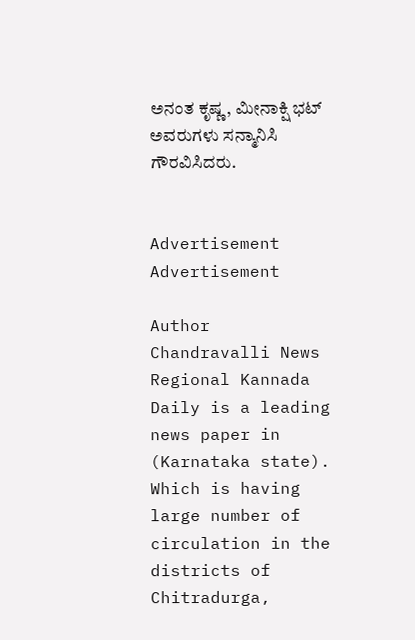ಅನಂತ ಕೃಷ್ಣ, ಮೀನಾಕ್ಷಿ ಭಟ್ ಅವರುಗಳು ಸನ್ಮಾನಿಸಿ ಗೌರವಿಸಿದರು.


Advertisement
Advertisement

Author
Chandravalli News
Regional Kannada Daily is a leading news paper in (Karnataka state). Which is having large number of circulation in the districts of Chitradurga,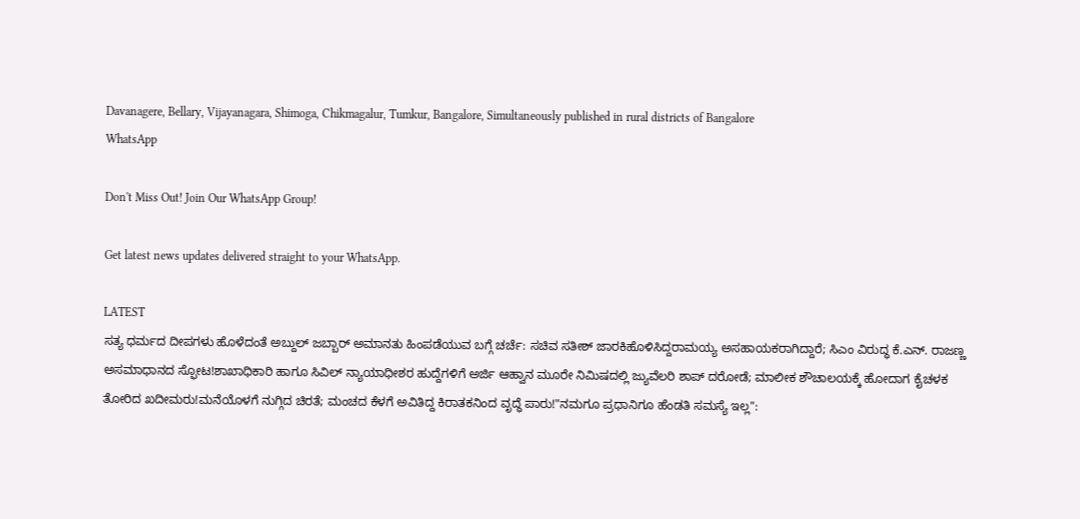Davanagere, Bellary, Vijayanagara, Shimoga, Chikmagalur, Tumkur, Bangalore, Simultaneously published in rural districts of Bangalore
WhatsApp

Don't Miss Out! Join Our WhatsApp Group!

Get latest news updates delivered straight to your WhatsApp.

LATEST
ಸತ್ಯ ಧರ್ಮದ ದೀಪಗಳು ಹೊಳೆದಂತೆ ಅಬ್ದುಲ್ ಜಬ್ಬಾರ್ ಅಮಾನತು ಹಿಂಪಡೆಯುವ ಬಗ್ಗೆ ಚರ್ಚೆ: ಸಚಿವ ಸತೀಶ್ ಜಾರಕಿಹೊಳಿಸಿದ್ದರಾಮಯ್ಯ ಅಸಹಾಯಕರಾಗಿದ್ದಾರೆ; ಸಿಎಂ ವಿರುದ್ಧ ಕೆ.ಎನ್. ರಾಜಣ್ಣ ಅಸಮಾಧಾನದ ಸ್ಫೋಟ!ಶಾಖಾಧಿಕಾರಿ ಹಾಗೂ ಸಿವಿಲ್ ನ್ಯಾಯಾಧೀಶರ ಹುದ್ದೆಗಳಿಗೆ ಅರ್ಜಿ ಆಹ್ವಾನ ಮೂರೇ ನಿಮಿಷದಲ್ಲಿ ಜ್ಯುವೆಲರಿ ಶಾಪ್ ದರೋಡೆ; ಮಾಲೀಕ ಶೌಚಾಲಯಕ್ಕೆ ಹೋದಾಗ ಕೈಚಳಕ ತೋರಿದ ಖದೀಮರು!ಮನೆಯೊಳಗೆ ನುಗ್ಗಿದ ಚಿರತೆ; ಮಂಚದ ಕೆಳಗೆ ಅವಿತಿದ್ದ ಕಿರಾತಕನಿಂದ ವೃದ್ಧೆ ಪಾರು!"ನಮಗೂ ಪ್ರಧಾನಿಗೂ ಹೆಂಡತಿ ಸಮಸ್ಯೆ ಇಲ್ಲ":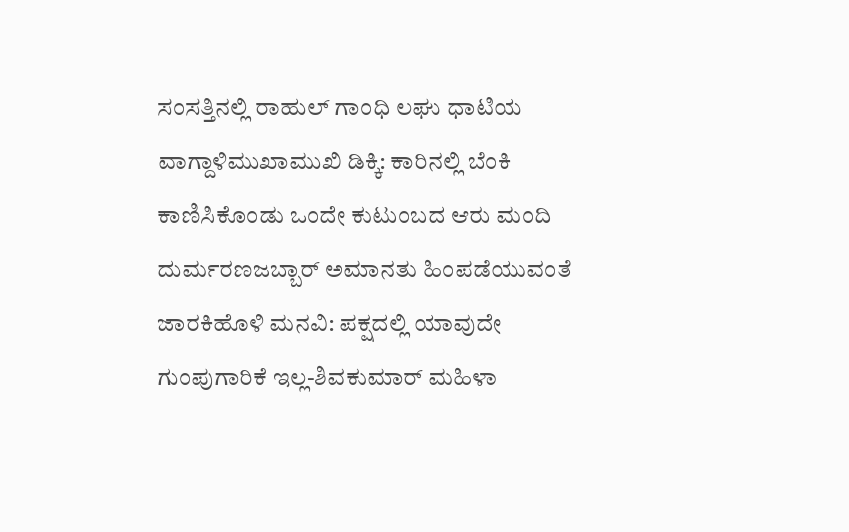ಸಂಸತ್ತಿನಲ್ಲಿ ರಾಹುಲ್ ಗಾಂಧಿ ಲಘು ಧಾಟಿಯ ವಾಗ್ದಾಳಿಮುಖಾಮುಖಿ ಡಿಕ್ಕಿ: ಕಾರಿನಲ್ಲಿ ಬೆಂಕಿ ಕಾಣಿಸಿಕೊಂಡು ಒಂದೇ ಕುಟುಂಬದ ಆರು ಮಂದಿ ದುರ್ಮರಣಜಬ್ಬಾರ್ ಅಮಾನತು ಹಿಂಪಡೆಯುವಂತೆ ಜಾರಕಿಹೊಳಿ ಮನವಿ: ಪಕ್ಷದಲ್ಲಿ ಯಾವುದೇ ಗುಂಪುಗಾರಿಕೆ ಇಲ್ಲ-ಶಿವಕುಮಾರ್ ಮಹಿಳಾ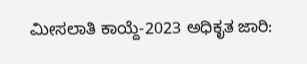ಮೀಸಲಾತಿ ಕಾಯ್ದೆ-2023 ಅಧಿಕೃತ ಜಾರಿ: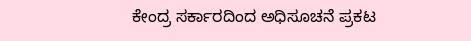ಕೇಂದ್ರ ಸರ್ಕಾರದಿಂದ ಅಧಿಸೂಚನೆ ಪ್ರಕಟ